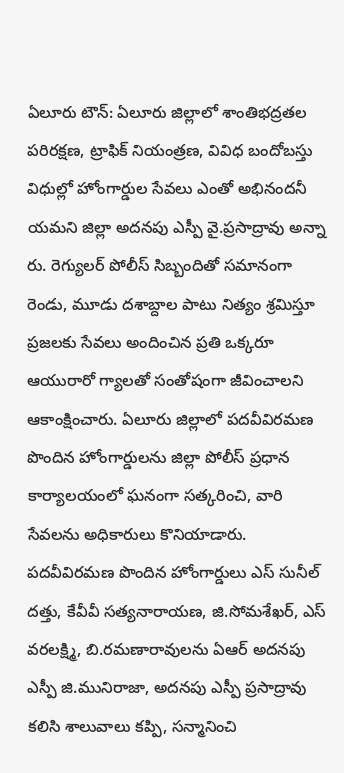ఏలూరు టౌన్: ఏలూరు జిల్లాలో శాంతిభద్రతల పరిరక్షణ, ట్రాఫిక్ నియంత్రణ, వివిధ బందోబస్తు విధుల్లో హోంగార్డుల సేవలు ఎంతో అభినందనీ యమని జిల్లా అదనపు ఎస్పీ వై.ప్రసాద్రావు అన్నా రు. రెగ్యులర్ పోలీస్ సిబ్బందితో సమానంగా రెండు, మూడు దశాబ్దాల పాటు నిత్యం శ్రమిస్తూ ప్రజలకు సేవలు అందించిన ప్రతి ఒక్కరూ ఆయురారో గ్యాలతో సంతోషంగా జీవించాలని ఆకాంక్షించారు. ఏలూరు జిల్లాలో పదవీవిరమణ పొందిన హోంగార్డులను జిల్లా పోలీస్ ప్రధాన కార్యాలయంలో ఘనంగా సత్కరించి, వారి సేవలను అధికారులు కొనియాడారు. పదవీవిరమణ పొందిన హోంగార్డులు ఎస్ సునీల్ దత్తు, కేవీవీ సత్యనారాయణ, జి.సోమశేఖర్, ఎస్ వరలక్ష్మి, బి.రమణారావులను ఏఆర్ అదనపు ఎస్పీ జి.మునిరాజా, అదనపు ఎస్పీ ప్రసాద్రావు కలిసి శాలువాలు కప్పి, సన్మానించి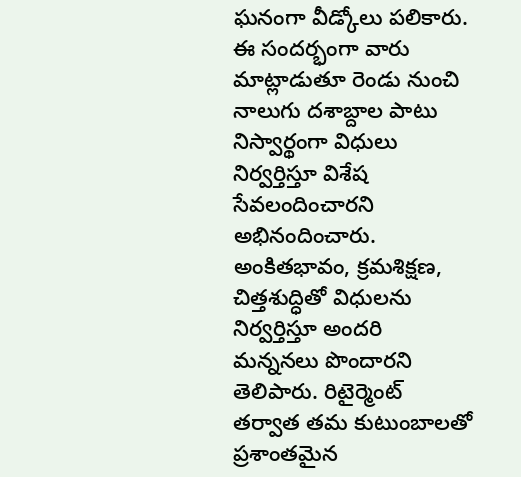ఘనంగా వీడ్కోలు పలికారు. ఈ సందర్భంగా వారు మాట్లాడుతూ రెండు నుంచి నాలుగు దశాబ్దాల పాటు నిస్వార్థంగా విధులు నిర్వర్తిస్తూ విశేష సేవలందించారని అభినందించారు. అంకితభావం, క్రమశిక్షణ, చిత్తశుద్ధితో విధులను నిర్వర్తిస్తూ అందరి మన్ననలు పొందారని తెలిపారు. రిటైర్మెంట్ తర్వాత తమ కుటుంబాలతో ప్రశాంతమైన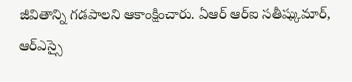జీవితాన్ని గడపాలని ఆకాంక్షించారు. ఏఆర్ ఆర్ఐ సతీష్కుమార్, ఆర్ఎస్సై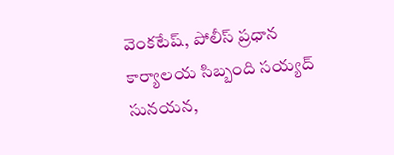వెంకటేష్, పోలీస్ ప్రధాన కార్యాలయ సిబ్బంది సయ్యద్ సునయన,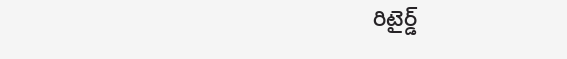రిటైర్డ్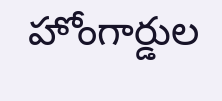హోంగార్డుల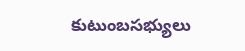కుటుంబసభ్యులు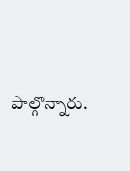పాల్గొన్నారు.